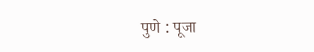पुणे : पूजा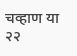चव्हाण या २२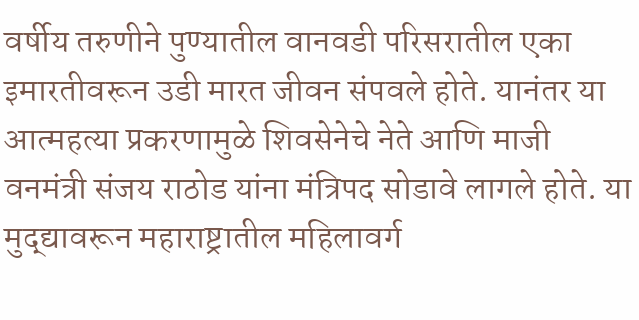वर्षीय तरुणीने पुण्यातील वानवडी परिसरातील एका इमारतीवरून उडी मारत जीवन संपवले होते. यानंतर या आत्महत्या प्रकरणामुळे शिवसेनेचे नेते आणि माजी वनमंत्री संजय राठोड यांना मंत्रिपद सोडावे लागले होते. या मुद्द्यावरून महाराष्ट्रातील महिलावर्ग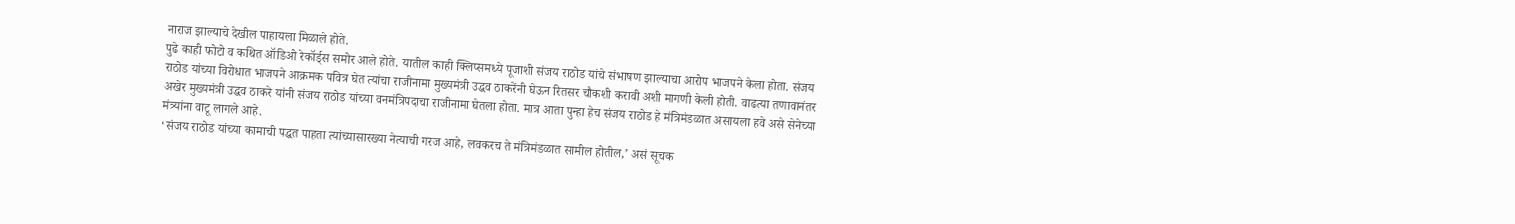नाराज झाल्याचे देखील पाहायला मिळाले होते.
पुढे काही फोटो व कथित ऑडिओ रेकॉर्ड्स समोर आले होते. यातील काही क्लिप्समध्ये पूजाशी संजय राठोड यांचे संभाषण झाल्याचा आरोप भाजपने केला होता. संजय राठोड यांच्या विरोधात भाजपने आक्रमक पवित्र घेत त्यांचा राजीनामा मुख्यमंत्री उद्धव ठाकरेंनी घेऊन रितसर चौकशी करावी अशी मागणी केली होती. वाढत्या तणावानंतर अखेर मुख्यमंत्री उद्धव ठाकरे यांनी संजय राठोड यांच्या वनमंत्रिपदाचा राजीनामा घेतला होता. मात्र आता पुन्हा हेच संजय राठोड हे मंत्रिमंडळात असायला हवे असे सेनेच्या मंत्र्यांना वाटू लागले आहे.
‘संजय राठोड यांच्या कामाची पद्धत पाहता त्यांच्यासारख्या नेत्याची गरज आहे, लवकरच ते मंत्रिमंडळात सामील होतील,’ असं सूचक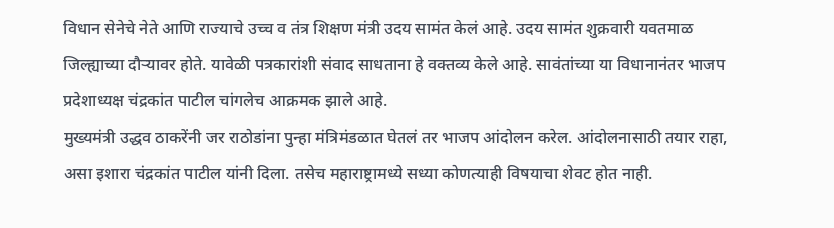विधान सेनेचे नेते आणि राज्याचे उच्च व तंत्र शिक्षण मंत्री उदय सामंत केलं आहे. उदय सामंत शुक्रवारी यवतमाळ जिल्ह्याच्या दौऱ्यावर होते. यावेळी पत्रकारांशी संवाद साधताना हे वक्तव्य केले आहे. सावंतांच्या या विधानानंतर भाजप प्रदेशाध्यक्ष चंद्रकांत पाटील चांगलेच आक्रमक झाले आहे.
मुख्यमंत्री उद्धव ठाकरेंनी जर राठोडांना पुन्हा मंत्रिमंडळात घेतलं तर भाजप आंदोलन करेल. आंदोलनासाठी तयार राहा, असा इशारा चंद्रकांत पाटील यांनी दिला. तसेच महाराष्ट्रामध्ये सध्या कोणत्याही विषयाचा शेवट होत नाही.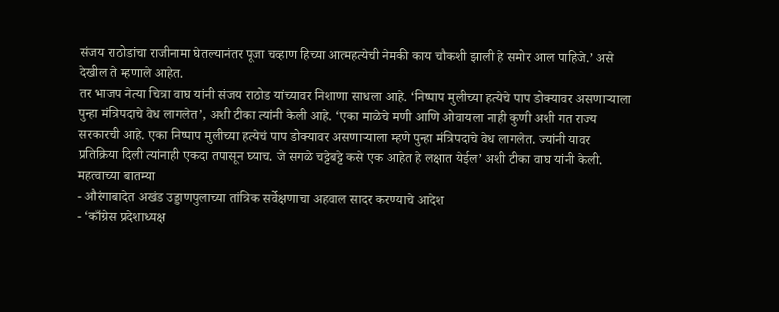संजय राठोडांचा राजीनामा घेतल्यानंतर पूजा चव्हाण हिच्या आत्महत्येची नेमकी काय चौकशी झाली हे समोर आल पाहिजे.’ असे देखील ते म्हणाले आहेत.
तर भाजप नेत्या चित्रा वाघ यांनी संजय राठोड यांच्यावर निशाणा साधला आहे. ‘निष्पाप मुलीच्या हत्येचे पाप डोक्यावर असणाऱ्याला पुन्हा मंत्रिपदाचे वेध लागलेत’, अशी टीका त्यांनी केली आहे. ‘एका माळेचे मणी आणि ओवायला नाही कुणी अशी गत राज्य सरकारची आहे. एका निष्पाप मुलीच्या हत्येचं पाप डोक्यावर असणाऱ्याला म्हणे पुन्हा मंत्रिपदाचे वेध लागलेत. ज्यांनी यावर प्रतिक्रिया दिली त्यांनाही एकदा तपासून घ्याच. जे सगळे चट्टेबट्टे कसे एक आहेत हे लक्षात येईल’ अशी टीका वाघ यांनी केली.
महत्वाच्या बातम्या
- औरंगाबादेत अखंड उड्डाणपुलाच्या तांत्रिक सर्वेक्षणाचा अहवाल सादर करण्याचे आदेश
- ‘काँग्रेस प्रदेशाध्यक्ष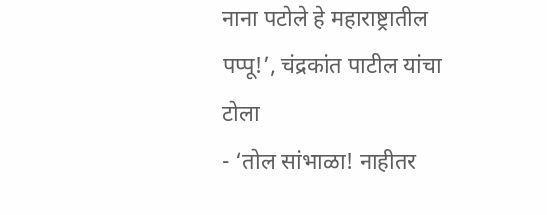नाना पटोले हे महाराष्ट्रातील पप्पू!’, चंद्रकांत पाटील यांचा टोला
- ‘तोल सांभाळा! नाहीतर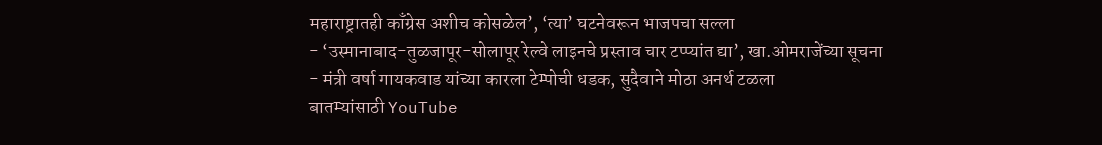महाराष्ट्रातही काँग्रेस अशीच कोसळेल’, ‘त्या’ घटनेवरून भाजपचा सल्ला
- ‘उस्मानाबाद-तुळजापूर-सोलापूर रेल्वे लाइनचे प्रस्ताव चार टप्प्यांत द्या’, खा.ओमराजेंच्या सूचना
- मंत्री वर्षा गायकवाड यांच्या कारला टेम्पोची धडक, सुदैवाने मोठा अनर्थ टळला
बातम्यांसाठी YouTube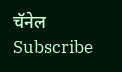चॅनेल Subscribe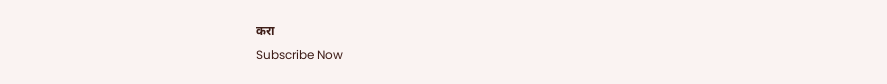करा
Subscribe Now